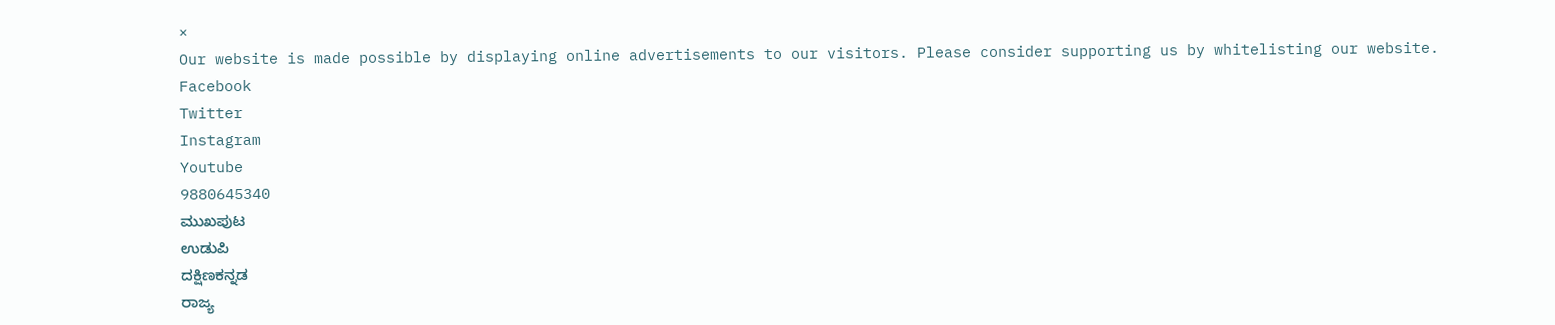×
Our website is made possible by displaying online advertisements to our visitors. Please consider supporting us by whitelisting our website.
Facebook
Twitter
Instagram
Youtube
9880645340
ಮುಖಪುಟ
ಉಡುಪಿ
ದಕ್ಷಿಣಕನ್ನಡ
ರಾಜ್ಯ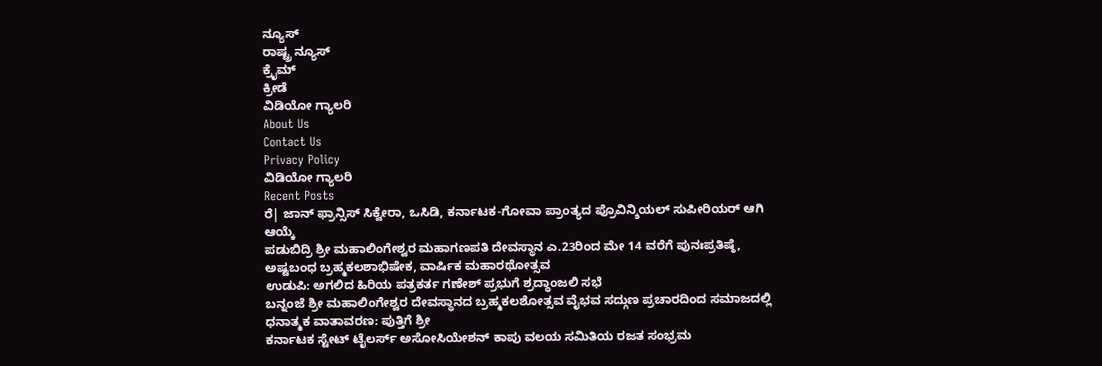ನ್ಯೂಸ್
ರಾಷ್ಟ್ರ ನ್ಯೂಸ್
ಕ್ರೈಮ್
ಕ್ರೀಡೆ
ವಿಡಿಯೋ ಗ್ಯಾಲರಿ
About Us
Contact Us
Privacy Policy
ವಿಡಿಯೋ ಗ್ಯಾಲರಿ
Recent Posts
ರೆ| ಜಾನ್ ಫ್ರಾನ್ಸಿಸ್ ಸಿಕ್ವೇರಾ, ಒಸಿಡಿ, ಕರ್ನಾಟಕ-ಗೋವಾ ಪ್ರಾಂತ್ಯದ ಪ್ರೊವಿನ್ಶಿಯಲ್ ಸುಪೀರಿಯರ್ ಆಗಿ ಆಯ್ಕೆ
ಪಡುಬಿದ್ರಿ ಶ್ರೀ ಮಹಾಲಿಂಗೇಶ್ವರ ಮಹಾಗಣಪತಿ ದೇವಸ್ಥಾನ ಎ.23ರಿಂದ ಮೇ 14 ವರೆಗೆ ಪುನಃಪ್ರತಿಷ್ಠೆ, ಅಷ್ಟಬಂಧ ಬ್ರಹ್ಮಕಲಶಾಭಿಷೇಕ, ವಾರ್ಷಿಕ ಮಹಾರಥೋತ್ಸವ
ಉಡುಪಿ: ಅಗಲಿದ ಹಿರಿಯ ಪತ್ರಕರ್ತ ಗಣೇಶ್ ಪ್ರಭುಗೆ ಶ್ರದ್ಧಾಂಜಲಿ ಸಭೆ
ಬನ್ನಂಜೆ ಶ್ರೀ ಮಹಾಲಿಂಗೇಶ್ವರ ದೇವಸ್ಥಾನದ ಬ್ರಹ್ಮಕಲಶೋತ್ಸವ ವೈಭವ ಸದ್ಗುಣ ಪ್ರಚಾರದಿಂದ ಸಮಾಜದಲ್ಲಿ ಧನಾತ್ಮಕ ವಾತಾವರಣ: ಪುತ್ತಿಗೆ ಶ್ರೀ
ಕರ್ನಾಟಕ ಸ್ಟೇಟ್ ಟೈಲರ್ಸ್ ಅಸೋಸಿಯೇಶನ್ ಕಾಪು ವಲಯ ಸಮಿತಿಯ ರಜತ ಸಂಭ್ರಮ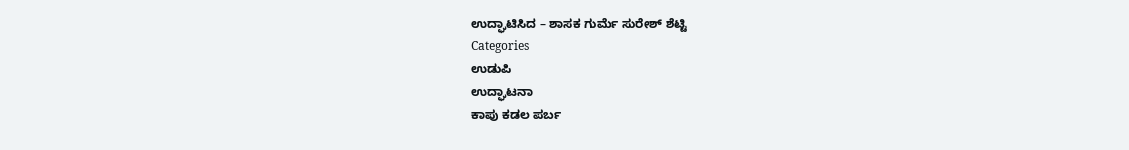ಉದ್ಘಾಟಿಸಿದ – ಶಾಸಕ ಗುರ್ಮೆ ಸುರೇಶ್ ಶೆಟ್ಟಿ
Categories
ಉಡುಪಿ
ಉದ್ಘಾಟನಾ
ಕಾಪು ಕಡಲ ಪರ್ಬ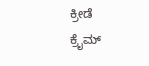ಕ್ರೀಡೆ
ಕ್ರೈಮ್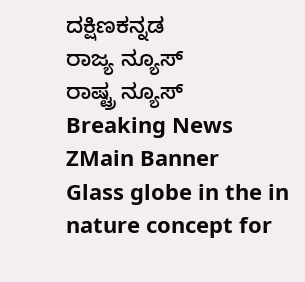ದಕ್ಷಿಣಕನ್ನಡ
ರಾಜ್ಯ ನ್ಯೂಸ್
ರಾಷ್ಟ್ರ ನ್ಯೂಸ್
Breaking News
ZMain Banner
Glass globe in the in nature concept for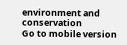environment and conservation
Go to mobile version